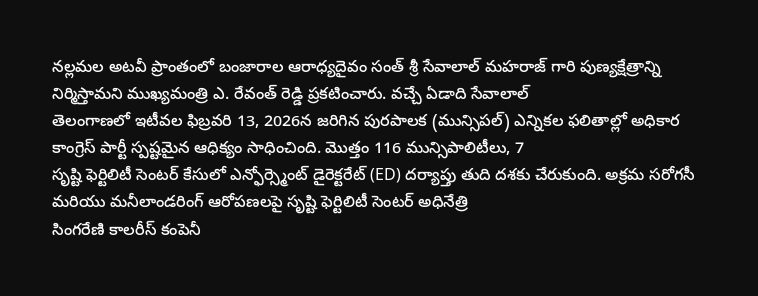నల్లమల అటవీ ప్రాంతంలో బంజారాల ఆరాధ్యదైవం సంత్ శ్రీ సేవాలాల్ మహరాజ్ గారి పుణ్యక్షేత్రాన్ని నిర్మిస్తామని ముఖ్యమంత్రి ఎ. రేవంత్ రెడ్డి ప్రకటించారు. వచ్చే ఏడాది సేవాలాల్
తెలంగాణలో ఇటీవల ఫిబ్రవరి 13, 2026న జరిగిన పురపాలక (మున్సిపల్) ఎన్నికల ఫలితాల్లో అధికార కాంగ్రెస్ పార్టీ స్పష్టమైన ఆధిక్యం సాధించింది. మొత్తం 116 మున్సిపాలిటీలు, 7
సృష్టి ఫెర్టిలిటీ సెంటర్ కేసులో ఎన్ఫోర్స్మెంట్ డైరెక్టరేట్ (ED) దర్యాప్తు తుది దశకు చేరుకుంది. అక్రమ సరోగసీ మరియు మనీలాండరింగ్ ఆరోపణలపై సృష్టి ఫెర్టిలిటీ సెంటర్ అధినేత్రి
సింగరేణి కాలరీస్ కంపెనీ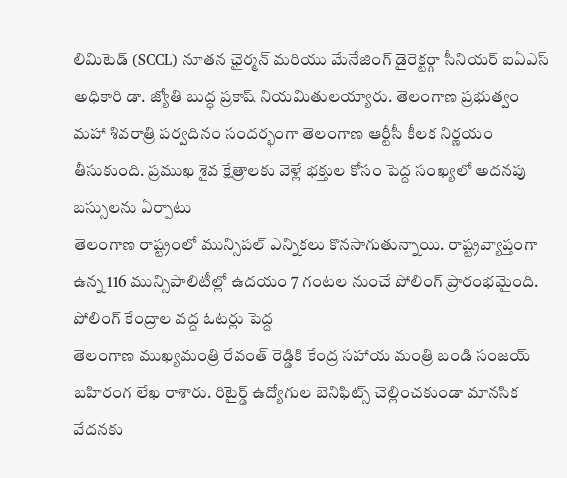లిమిటెడ్ (SCCL) నూతన ఛైర్మన్ మరియు మేనేజింగ్ డైరెక్టర్గా సీనియర్ ఐఏఎస్ అధికారి డా. జ్యోతి బుద్ధ ప్రకాష్ నియమితులయ్యారు. తెలంగాణ ప్రభుత్వం
మహా శివరాత్రి పర్వదినం సందర్భంగా తెలంగాణ ఆర్టీసీ కీలక నిర్ణయం తీసుకుంది. ప్రముఖ శైవ క్షేత్రాలకు వెళ్లే భక్తుల కోసం పెద్ద సంఖ్యలో అదనపు బస్సులను ఏర్పాటు
తెలంగాణ రాష్ట్రంలో మున్సిపల్ ఎన్నికలు కొనసాగుతున్నాయి. రాష్ట్రవ్యాప్తంగా ఉన్న 116 మున్సిపాలిటీల్లో ఉదయం 7 గంటల నుంచే పోలింగ్ ప్రారంభమైంది. పోలింగ్ కేంద్రాల వద్ద ఓటర్లు పెద్ద
తెలంగాణ ముఖ్యమంత్రి రేవంత్ రెడ్డికి కేంద్ర సహాయ మంత్రి బండి సంజయ్ బహిరంగ లేఖ రాశారు. రిటైర్డ్ ఉద్యోగుల బెనిఫిట్స్ చెల్లించకుండా మానసిక వేదనకు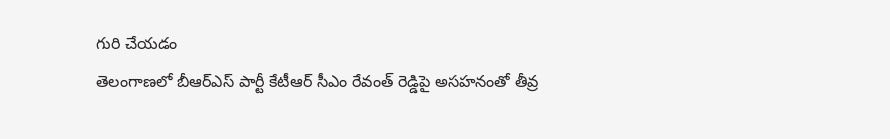గురి చేయడం
తెలంగాణలో బీఆర్ఎస్ పార్టీ కేటీఆర్ సీఎం రేవంత్ రెడ్డిపై అసహనంతో తీవ్ర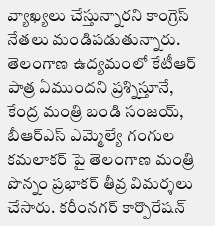వ్యాఖ్యలు చేస్తున్నారని కాంగ్రెస్ నేతలు మండిపడుతున్నారు. తెలంగాణ ఉద్యమంలో కేటీఆర్ పాత్ర ఏముందని ప్రశ్నిస్తూనే,
కేంద్ర మంత్రి బండి సంజయ్, బీఆర్ఎస్ ఎమ్మెల్యే గంగుల కమలాకర్ పై తెలంగాణ మంత్రి పొన్నం ప్రభాకర్ తీవ్ర విమర్శలు చేసారు. కరీంనగర్ కార్పొరేషన్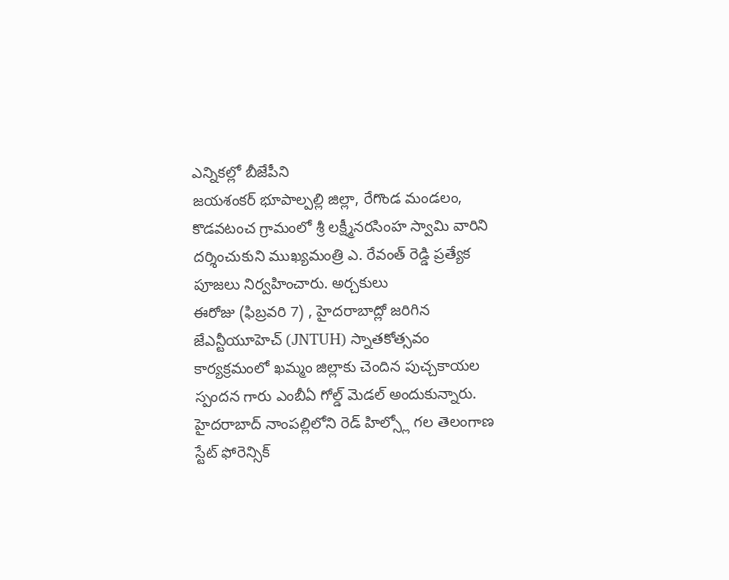ఎన్నికల్లో బీజేపీని
జయశంకర్ భూపాల్పల్లి జిల్లా, రేగొండ మండలం, కొడవటంచ గ్రామంలో శ్రీ లక్ష్మీనరసింహ స్వామి వారిని దర్శించుకుని ముఖ్యమంత్రి ఎ. రేవంత్ రెడ్డి ప్రత్యేక పూజలు నిర్వహించారు. అర్చకులు
ఈరోజు (ఫిబ్రవరి 7) , హైదరాబాద్లో జరిగిన జేఎన్టీయూహెచ్ (JNTUH) స్నాతకోత్సవం కార్యక్రమంలో ఖమ్మం జిల్లాకు చెందిన పుచ్చకాయల స్పందన గారు ఎంబీఏ గోల్డ్ మెడల్ అందుకున్నారు.
హైదరాబాద్ నాంపల్లిలోని రెడ్ హిల్స్లో గల తెలంగాణ స్టేట్ ఫోరెన్సిక్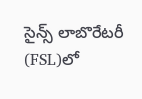సైన్స్ లాబొరేటరీ (FSL)లో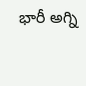భారీ అగ్ని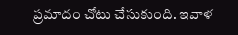ప్రమాదం చోటు చేసుకుంది. ఇవాళ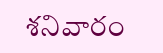శనివారం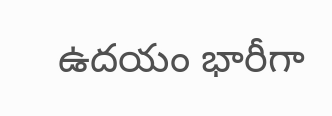ఉదయం భారీగా